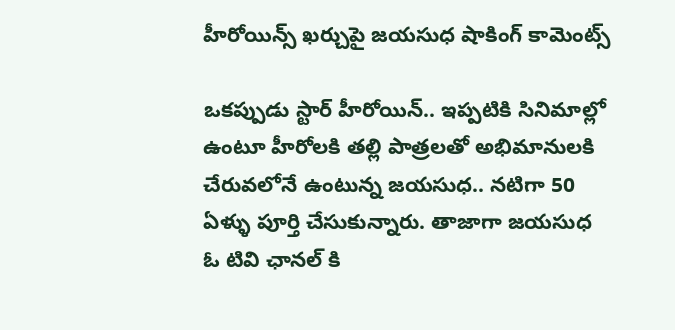హీరోయిన్స్ ఖర్చుపై జయసుధ షాకింగ్ కామెంట్స్

ఒకప్పుడు స్టార్ హీరోయిన్.. ఇప్పటికి సినిమాల్లో ఉంటూ హీరోలకి తల్లి పాత్రలతో అభిమానులకి చేరువలోనే ఉంటున్న జయసుధ.. నటిగా 50 ఏళ్ళు పూర్తి చేసుకున్నారు. తాజాగా జయసుధ ఓ టివి ఛానల్ కి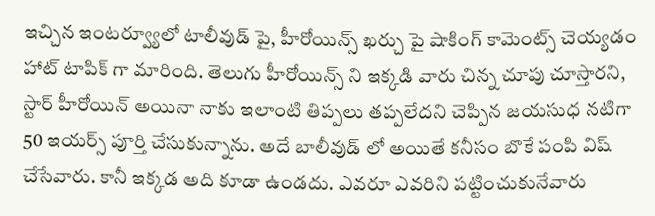ఇచ్చిన ఇంటర్వ్యూలో టాలీవుడ్ పై, హీరోయిన్స్ ఖర్చు పై షాకింగ్ కామెంట్స్ చెయ్యడం హాట్ టాపిక్ గా మారింది. తెలుగు హీరోయిన్స్ ని ఇక్కడి వారు చిన్న చూపు చూస్తారని, స్టార్ హీరోయిన్ అయినా నాకు ఇలాంటి తిప్పలు తప్పలేదని చెప్పిన జయసుధ నటిగా 50 ఇయర్స్ పూర్తి చేసుకున్నాను. అదే బాలీవుడ్ లో అయితే కనీసం బొకే పంపి విష్ చేసేవారు. కానీ ఇక్కడ అది కూడా ఉండదు. ఎవరూ ఎవరిని పట్టించుకునేవారు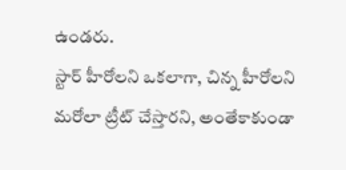ఉండరు.
స్టార్ హీరోలని ఒకలాగా, చిన్న హీరోలని మరోలా ట్రీట్ చేస్తారని, అంతేకాకుండా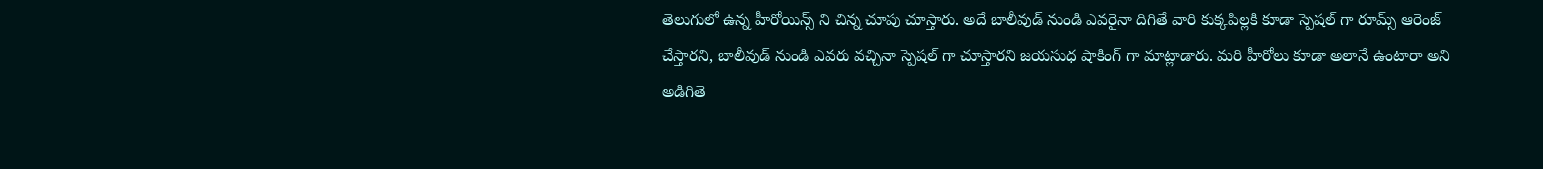తెలుగులో ఉన్న హీరోయిన్స్ ని చిన్న చూపు చూస్తారు. అదే బాలీవుడ్ నుండి ఎవరైనా దిగితే వారి కుక్కపిల్లకి కూడా స్పెషల్ గా రూమ్స్ ఆరెంజ్ చేస్తారని, బాలీవుడ్ నుండి ఎవరు వచ్చినా స్పెషల్ గా చూస్తారని జయసుధ షాకింగ్ గా మాట్లాడారు. మరి హీరోలు కూడా అలానే ఉంటారా అని అడిగితె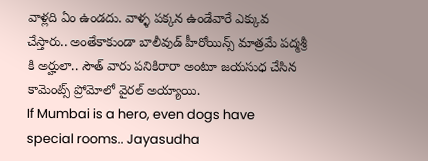వాళ్లది ఏం ఉండదు. వాళ్ళ పక్కన ఉండేవారే ఎక్కువ చేస్తారు.. అంతేకాకుండా బాలీవుడ్ హీరోయిన్స్ మాత్రమే పద్మశ్రీ కి అర్హులా.. సౌత్ వారు పనికిరారా అంటూ జయసుధ చేసిన కామెంట్స్ ప్రోమోలో వైరల్ అయ్యాయి.
If Mumbai is a hero, even dogs have special rooms.. Jayasudha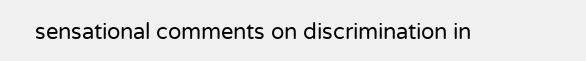sensational comments on discrimination in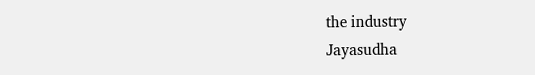the industry
Jayasudha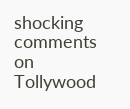shocking comments on Tollywood